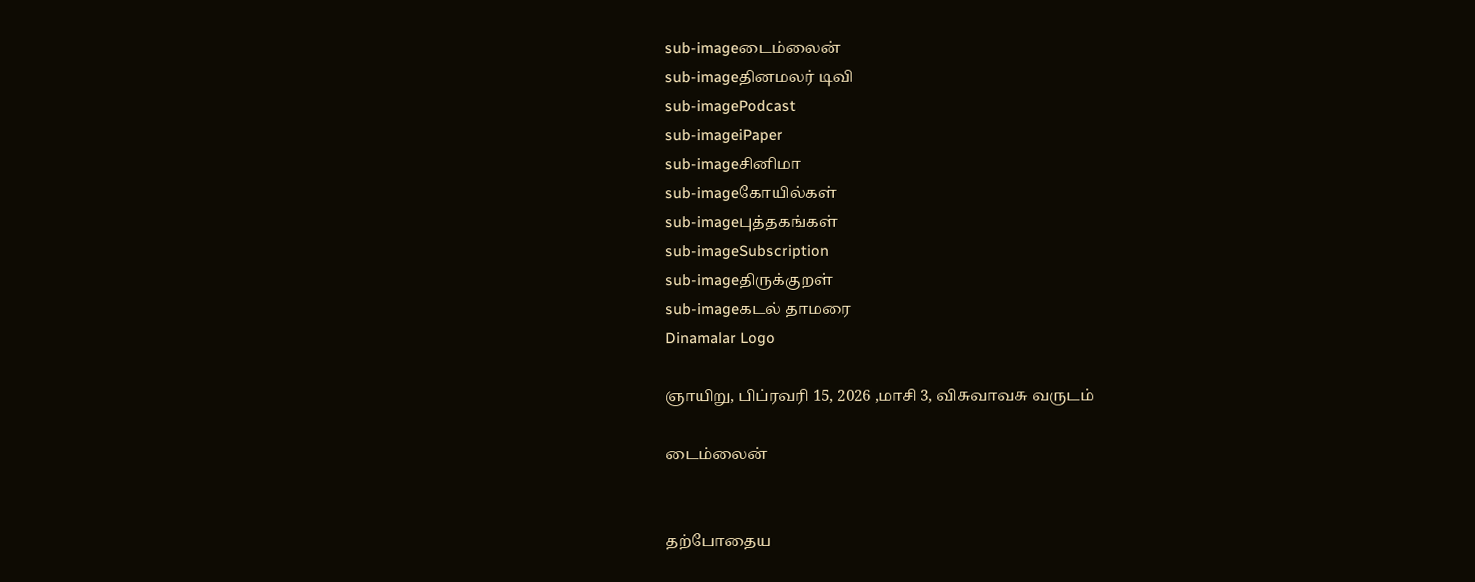sub-imageடைம்லைன்
sub-imageதினமலர் டிவி
sub-imagePodcast
sub-imageiPaper
sub-imageசினிமா
sub-imageகோயில்கள்
sub-imageபுத்தகங்கள்
sub-imageSubscription
sub-imageதிருக்குறள்
sub-imageகடல் தாமரை
Dinamalar Logo

ஞாயிறு, பிப்ரவரி 15, 2026 ,மாசி 3, விசுவாவசு வருடம்

டைம்லைன்


தற்போதைய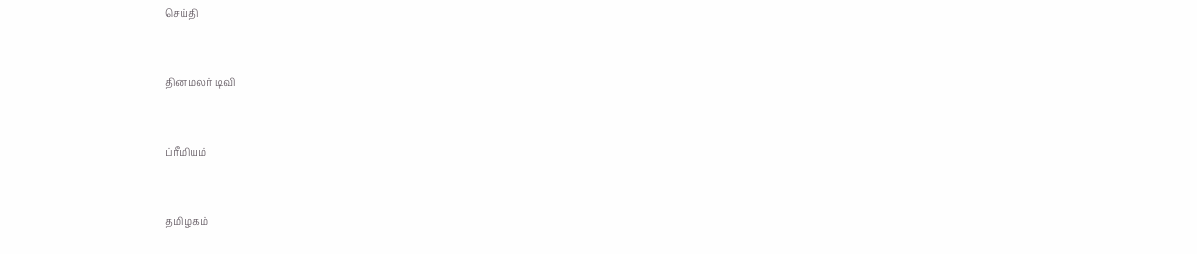செய்தி


தினமலர் டிவி


ப்ரீமியம்


தமிழகம்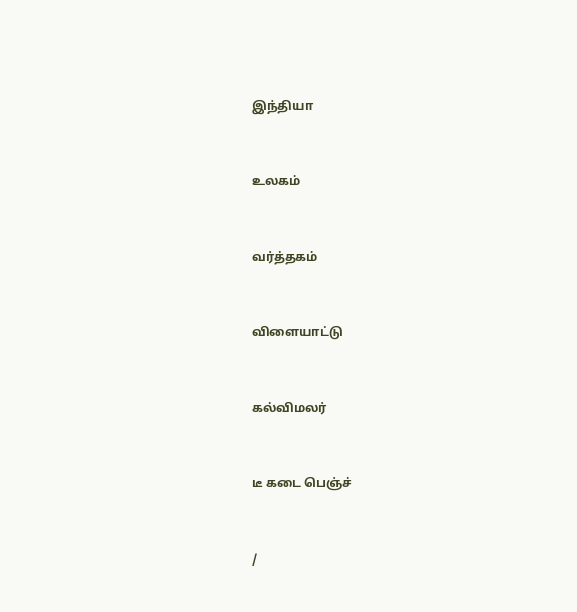இந்தியா


உலகம்


வர்த்தகம்


விளையாட்டு


கல்விமலர்


டீ கடை பெஞ்ச்


/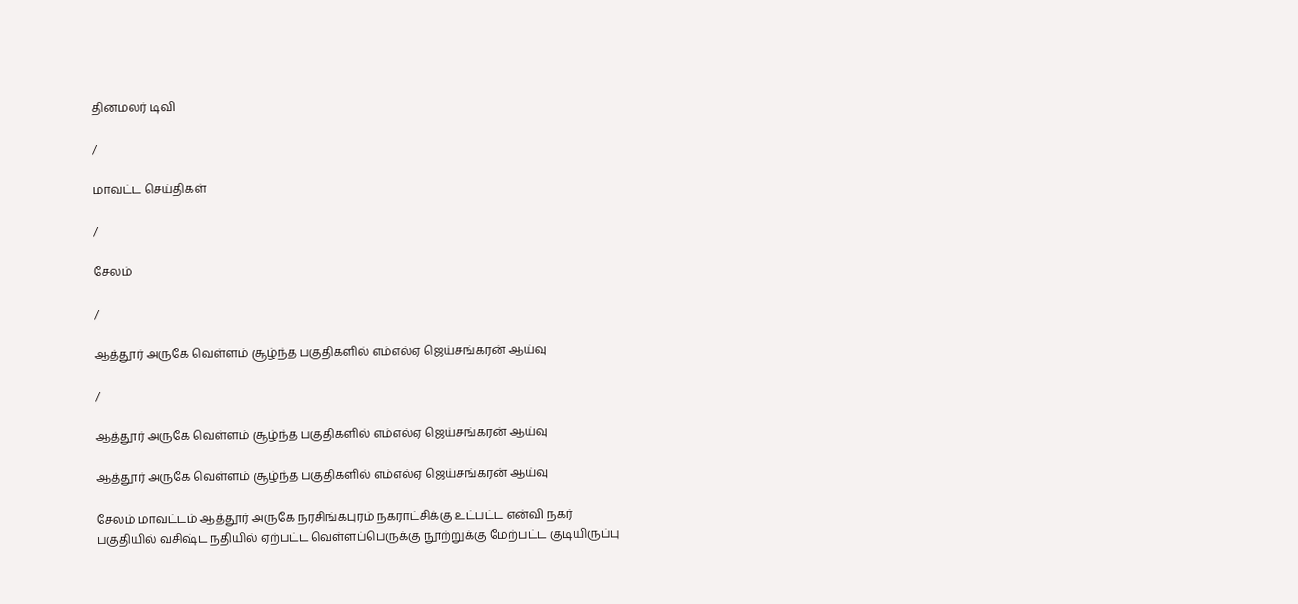தினமலர் டிவி

/

மாவட்ட செய்திகள்

/

சேலம்

/

ஆத்தூர் அருகே வெள்ளம் சூழ்ந்த பகுதிகளில் எம்எல்ஏ ஜெய்சங்கரன் ஆய்வு

/

ஆத்தூர் அருகே வெள்ளம் சூழ்ந்த பகுதிகளில் எம்எல்ஏ ஜெய்சங்கரன் ஆய்வு

ஆத்தூர் அருகே வெள்ளம் சூழ்ந்த பகுதிகளில் எம்எல்ஏ ஜெய்சங்கரன் ஆய்வு

சேலம் மாவட்டம் ஆத்தூர் அருகே நரசிங்கபுரம் நகராட்சிக்கு உட்பட்ட என்வி நகர் பகுதியில் வசிஷ்ட நதியில் ஏற்பட்ட வெள்ளப்பெருக்கு நூற்றுக்கு மேற்பட்ட குடியிருப்பு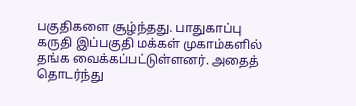பகுதிகளை சூழ்ந்தது. பாதுகாப்பு கருதி இப்பகுதி மக்கள் முகாம்களில் தங்க வைக்கப்பட்டுள்ளனர். அதைத் தொடர்ந்து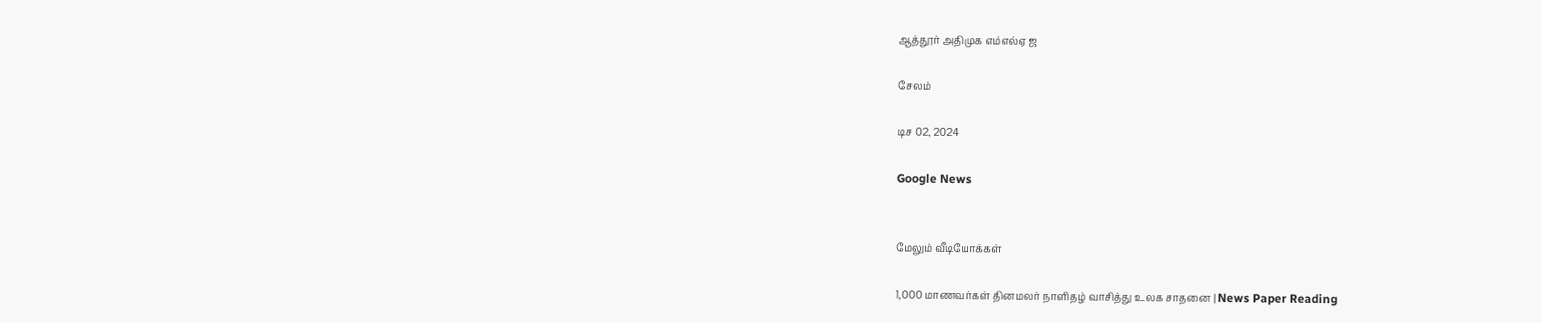ஆத்தூர் அதிமுக எம்எல்ஏ ஜ

சேலம்

டிச 02, 2024

Google News


மேலும் வீடியோக்கள்

1,000 மாணவர்கள் தினமலர் நாளிதழ் வாசித்து உலக சாதனை | News Paper Reading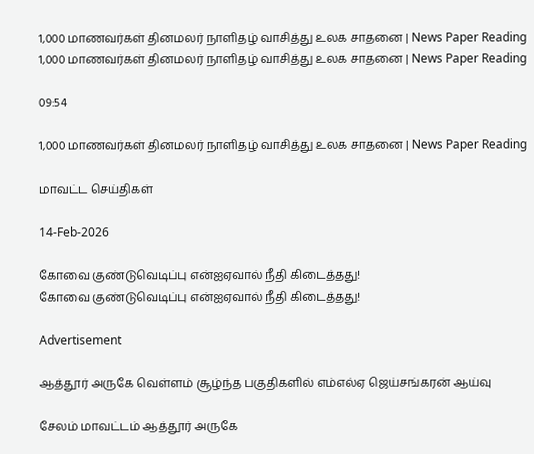1,000 மாணவர்கள் தினமலர் நாளிதழ் வாசித்து உலக சாதனை | News Paper Reading
1,000 மாணவர்கள் தினமலர் நாளிதழ் வாசித்து உலக சாதனை | News Paper Reading

09:54

1,000 மாணவர்கள் தினமலர் நாளிதழ் வாசித்து உலக சாதனை | News Paper Reading

மாவட்ட செய்திகள்

14-Feb-2026

கோவை குண்டுவெடிப்பு என்ஐஏவால் நீதி கிடைத்தது!
கோவை குண்டுவெடிப்பு என்ஐஏவால் நீதி கிடைத்தது!

Advertisement

ஆத்தூர் அருகே வெள்ளம் சூழ்ந்த பகுதிகளில் எம்எல்ஏ ஜெய்சங்கரன் ஆய்வு

சேலம் மாவட்டம் ஆத்தூர் அருகே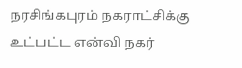நரசிங்கபுரம் நகராட்சிக்கு உட்பட்ட என்வி நகர்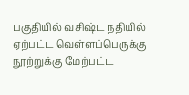பகுதியில் வசிஷ்ட நதியில் ஏற்பட்ட வெள்ளப்பெருக்கு நூற்றுக்கு மேற்பட்ட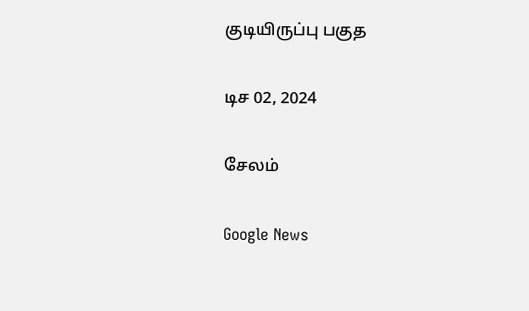குடியிருப்பு பகுத

டிச 02, 2024

சேலம்

Google News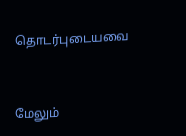தொடர்புடையவை


மேலும்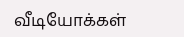வீடியோக்கள்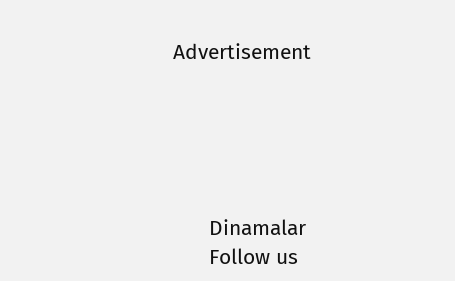Advertisement





      Dinamalar
      Follow us